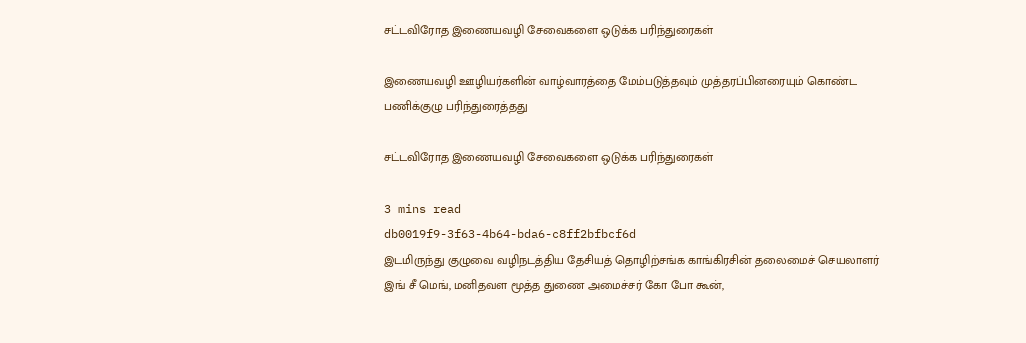சட்டவிரோத இணையவழி சேவைகளை ஒடுக்க பரிந்துரைகள்

இணையவழி ஊழியர்களின் வாழ்வாரத்தை மேம்படுத்தவும் முத்தரப்பினரையும் கொண்ட பணிக்குழு பரிந்துரைத்தது

சட்டவிரோத இணையவழி சேவைகளை ஒடுக்க பரிந்துரைகள்

3 mins read
db0019f9-3f63-4b64-bda6-c8ff2bfbcf6d
இடமிருந்து குழுவை வழிநடத்திய தேசியத் தொழிற்சங்க காங்கிரசின் தலைமைச் செயலாளர் இங் சீ மெங், மனிதவள மூத்த துணை அமைச்சர் கோ போ கூன்,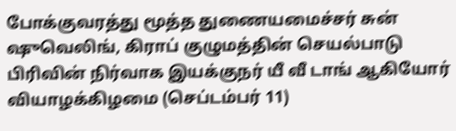போக்குவரத்து மூத்த துணையமைச்சர் சுன் ஷுவெலிங், கிராப் குழுமத்தின் செயல்பாடு பிரிவின் நிர்வாக இயக்குநர் யீ வீ டாங் ஆகியோர் வியாழக்கிழமை (செப்டம்பர் 11)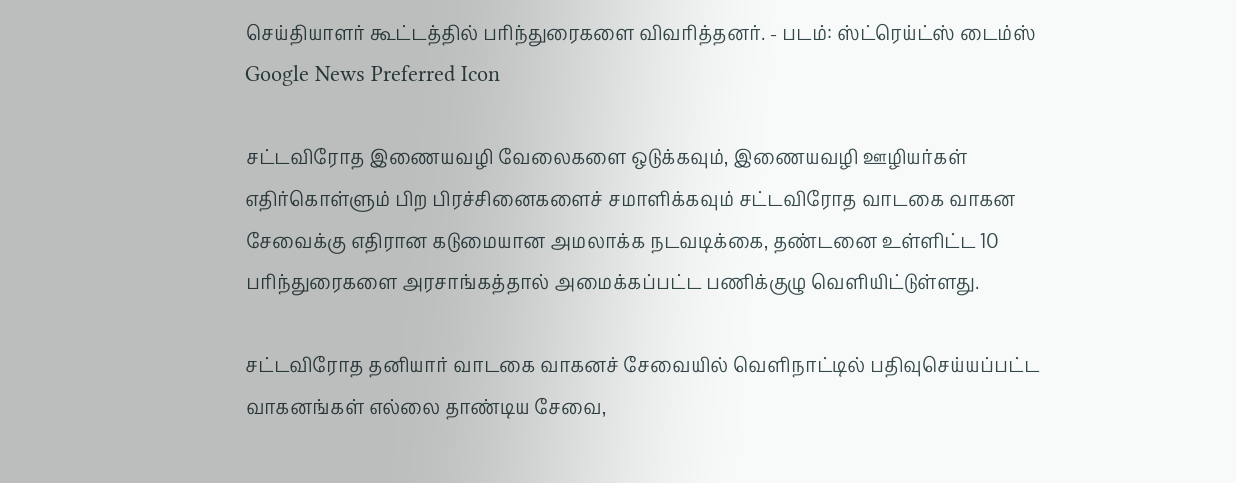செய்தியாளர் கூட்டத்தில் பரிந்துரைகளை விவரித்தனர். - படம்: ஸ்ட்ரெய்ட்ஸ் டைம்ஸ்
Google News Preferred Icon

சட்டவிரோத இணையவழி வேலைகளை ஒடுக்கவும், இணையவழி ஊழியர்கள் எதிர்கொள்ளும் பிற பிரச்சினைகளைச் சமாளிக்கவும் சட்டவிரோத வாடகை வாகன சேவைக்கு எதிரான கடுமையான அமலாக்க நடவடிக்கை, தண்டனை உள்ளிட்ட 10 பரிந்துரைகளை அரசாங்கத்தால் அமைக்கப்பட்ட பணிக்குழு வெளியிட்டுள்ளது.

சட்டவிரோத தனியார் வாடகை வாகனச் சேவையில் வெளிநாட்டில் பதிவுசெய்யப்பட்ட வாகனங்கள் எல்லை தாண்டிய சேவை,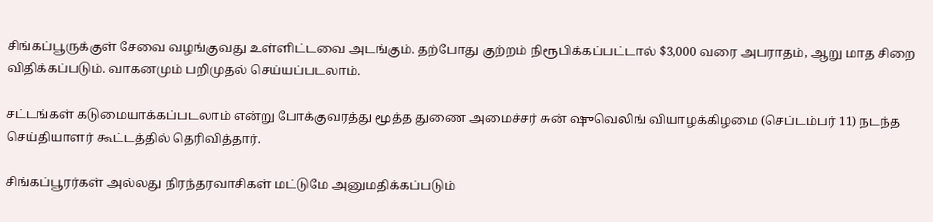சிங்கப்பூருக்குள் சேவை வழங்குவது உள்ளிட்டவை அடங்கும். தற்போது குற்றம் நிரூபிக்கப்பட்டால் $3,000 வரை அபராதம், ஆறு மாத சிறை விதிக்கப்படும். வாகனமும் பறிமுதல் செய்யப்படலாம்.

சட்டங்கள் கடுமையாக்கப்படலாம் என்று போக்குவரத்து மூத்த துணை அமைச்சர் சுன் ஷுவெலிங் வியாழக்கிழமை (செப்டம்பர் 11) நடந்த செய்தியாளர் கூட்டத்தில் தெரிவித்தார்.

சிங்கப்பூரர்கள் அல்லது நிரந்தரவாசிகள் மட்டுமே அனுமதிக்கப்படும்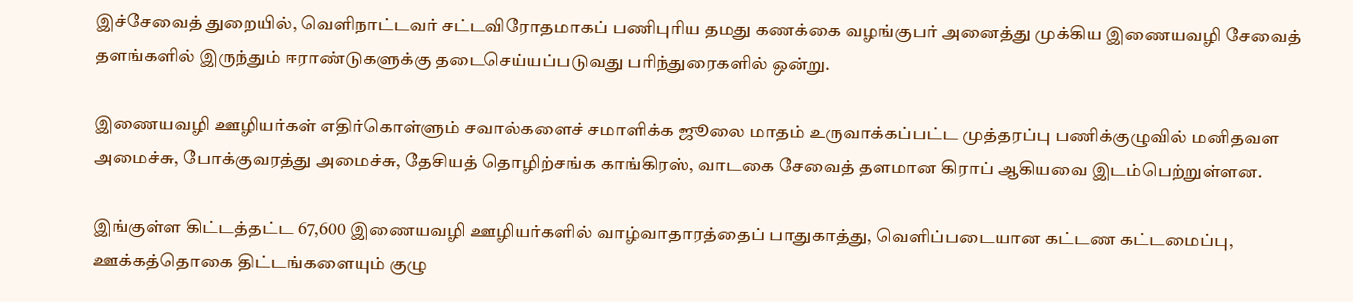இச்சேவைத் துறையில், வெளிநாட்டவர் சட்டவிரோதமாகப் பணிபுரிய தமது கணக்கை வழங்குபர் அனைத்து முக்கிய இணையவழி சேவைத் தளங்களில் இருந்தும் ஈராண்டுகளுக்கு தடைசெய்யப்படுவது பரிந்துரைகளில் ஒன்று.

இணையவழி ஊழியர்கள் எதிர்கொள்ளும் சவால்களைச் சமாளிக்க ஜூலை மாதம் உருவாக்கப்பட்ட முத்தரப்பு பணிக்குழுவில் மனிதவள அமைச்சு, போக்குவரத்து அமைச்சு, தேசியத் தொழிற்சங்க காங்கிரஸ், வாடகை சேவைத் தளமான கிராப் ஆகியவை இடம்பெற்றுள்ளன.

இங்குள்ள கிட்டத்தட்ட 67,600 இணையவழி ஊழியர்களில் வாழ்வாதாரத்தைப் பாதுகாத்து, வெளிப்படையான கட்டண கட்டமைப்பு, ஊக்கத்தொகை திட்டங்களையும் குழு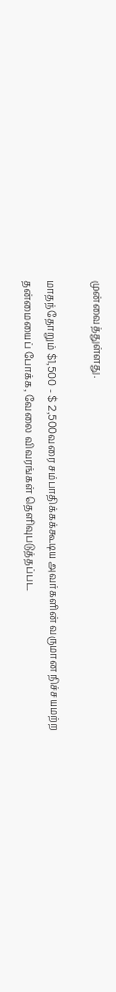முன்வைத்துள்ளது.

மாதந்தோறும் $1,500 - $ 2,500வரை சம்பாதிக்கக்கூடிய அவர்களின் வருமான நிச்சயமற்ற தன்மையைப் போக்க, வேலை விவரங்கள் தெளிவுபடுத்தப்பட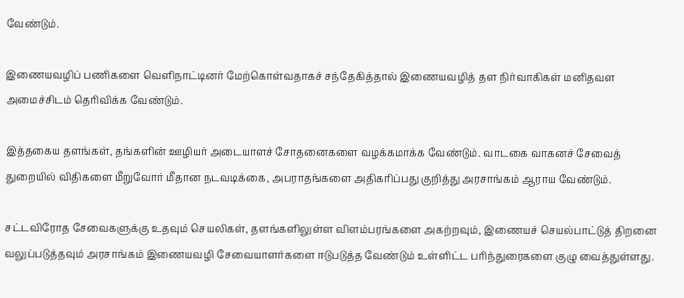வேண்டும்.

இணையவழிப் பணிகளை வெளிநாட்டினர் மேற்கொள்வதாகச் சந்தேகித்தால் இணையவழித் தள நிர்வாகிகள் மனிதவள அமைச்சிடம் தெரிவிக்க வேண்டும்.

இத்தகைய தளங்கள், தங்களின் ஊழியர் அடையாளச் சோதனைகளை வழக்கமாக்க வேண்டும். வாடகை வாகனச் சேவைத் துறையில் விதிகளை மீறுவோர் மீதான நடவடிக்கை, அபராதங்களை அதிகரிப்பது குறித்து அரசாங்கம் ஆராய வேண்டும்.

சட்டவிரோத சேவைகளுக்கு உதவும் செயலிகள், தளங்களிலுள்ள விளம்பரங்களை அகற்றவும், இணையச் செயல்பாட்டுத் திறனை வலுப்படுத்தவும் அரசாங்கம் இணையவழி சேவையாளர்களை ஈடுபடுத்த வேண்டும் உள்ளிட்ட பரிந்துரைகளை குழு வைத்துள்ளது.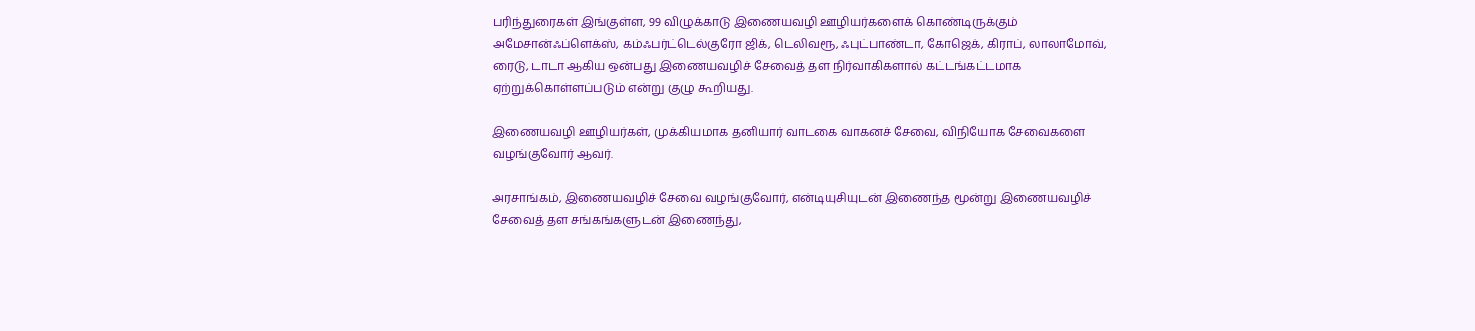பரிந்துரைகள் இங்குள்ள, 99 விழுக்காடு இணையவழி ஊழியர்களைக் கொண்டிருக்கும் அமேசான்ஃப்ளெக்ஸ், கம்ஃபர்ட்டெல்குரோ ஜிக், டெலிவரூ, ஃபுட்பாண்டா, கோஜெக், கிராப், லாலாமோவ், ரைடு, டாடா ஆகிய ஒன்பது இணையவழிச் சேவைத் தள நிர்வாகிகளால் கட்டங்கட்டமாக ஏற்றுக்கொள்ளப்படும் என்று குழு கூறியது.

இணையவழி ஊழியர்கள், முக்கியமாக தனியார் வாடகை வாகனச் சேவை, விநியோக சேவைகளை வழங்குவோர் ஆவர்.

அரசாங்கம், இணையவழிச் சேவை வழங்குவோர், என்டியுசியுடன் இணைந்த மூன்று இணையவழிச் சேவைத் தள சங்கங்களுடன் இணைந்து,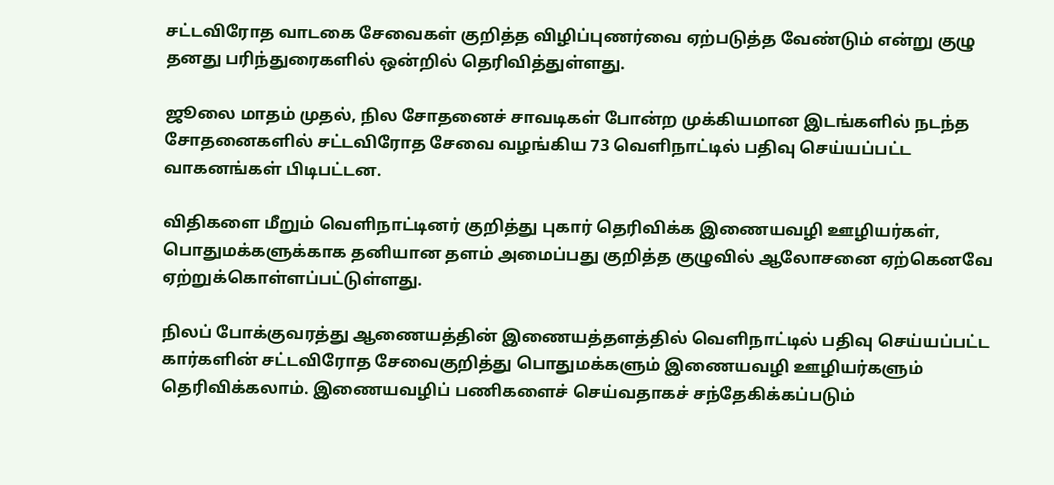சட்டவிரோத வாடகை சேவைகள் குறித்த விழிப்புணர்வை ஏற்படுத்த வேண்டும் என்று குழு தனது பரிந்துரைகளில் ஒன்றில் தெரிவித்துள்ளது.

ஜூலை மாதம் முதல், நில சோதனைச் சாவடிகள் போன்ற முக்கியமான இடங்களில் நடந்த சோதனைகளில் சட்டவிரோத சேவை வழங்கிய 73 வெளிநாட்டில் பதிவு செய்யப்பட்ட வாகனங்கள் பிடிபட்டன.

விதிகளை மீறும் வெளிநாட்டினர் குறித்து புகார் தெரிவிக்க இணையவழி ஊழியர்கள், பொதுமக்களுக்காக தனியான தளம் அமைப்பது குறித்த குழுவில் ஆலோசனை ஏற்கெனவே ஏற்றுக்கொள்ளப்பட்டுள்ளது.

நிலப் போக்குவரத்து ஆணையத்தின் இணையத்தளத்தில் வெளிநாட்டில் பதிவு செய்யப்பட்ட கார்களின் சட்டவிரோத சேவைகுறித்து பொதுமக்களும் இணையவழி ஊழியர்களும் தெரிவிக்கலாம். இணையவழிப் பணிகளைச் செய்வதாகச் சந்தேகிக்கப்படும்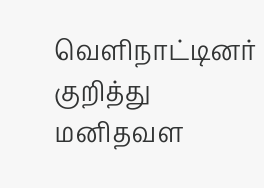வெளிநாட்டினர் குறித்து மனிதவள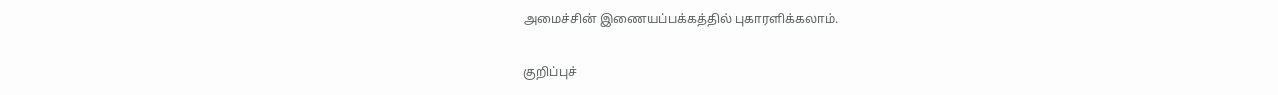அமைச்சின் இணையப்பக்கத்தில் புகாரளிக்கலாம்.

குறிப்புச்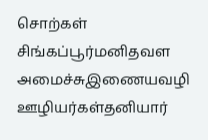சொற்கள்
சிங்கப்பூர்மனிதவள அமைச்சுஇணையவழி ஊழியர்கள்தனியார்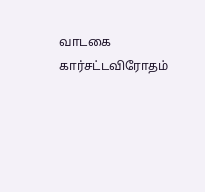வாடகை கார்சட்டவிரோதம்